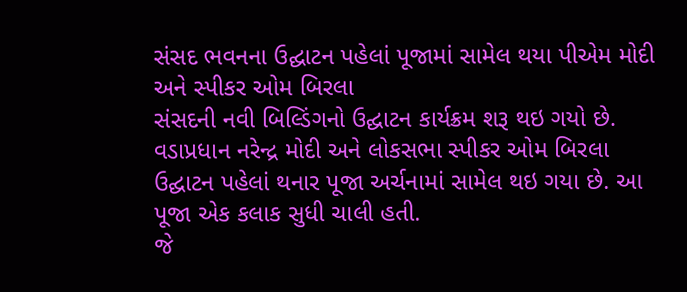સંસદ ભવનના ઉદ્ઘાટન પહેલાં પૂજામાં સામેલ થયા પીએમ મોદી અને સ્પીકર ઓમ બિરલા
સંસદની નવી બિલ્ડિંગનો ઉદ્ઘાટન કાર્યક્રમ શરૂ થઇ ગયો છે. વડાપ્રધાન નરેન્દ્ર મોદી અને લોકસભા સ્પીકર ઓમ બિરલા ઉદ્ઘાટન પહેલાં થનાર પૂજા અર્ચનામાં સામેલ થઇ ગયા છે. આ પૂજા એક કલાક સુધી ચાલી હતી.
જે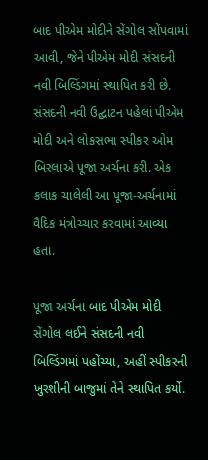બાદ પીએમ મોદીને સેંગોલ સોંપવામાં આવી, જેને પીએમ મોદી સંસદની નવી બિલ્ડિંગમાં સ્થાપિત કરી છે. સંસદની નવી ઉદ્ઘાટન પહેલાં પીએમ મોદી અને લોકસભા સ્પીકર ઓમ બિરલાએ પૂજા અર્ચના કરી. એક કલાક ચાલેલી આ પૂજા-અર્ચનામાં વૈદિક મંત્રોચ્ચાર કરવામાં આવ્યા હતા.

પૂજા અર્ચના બાદ પીએમ મોદી સેંગોલ લઈને સંસદની નવી બિલ્ડિંગમાં પહોંચ્યા, અહીં સ્પીકરની ખુરશીની બાજુમાં તેને સ્થાપિત કર્યો.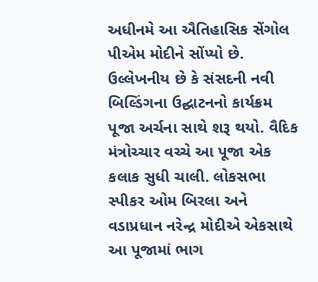અધીનમે આ ઐતિહાસિક સેંગોલ પીએમ મોદીને સોંપ્યો છે.
ઉલ્લેખનીય છે કે સંસદની નવી બિલ્ડિંગના ઉદ્ઘાટનનો કાર્યક્રમ પૂજા અર્ચના સાથે શરૂ થયો. વૈદિક મંત્રોચ્ચાર વચ્ચે આ પૂજા એક કલાક સુધી ચાલી. લોકસભા સ્પીકર ઓમ બિરલા અને વડાપ્રધાન નરેન્દ્ર મોદીએ એકસાથે આ પૂજામાં ભાગ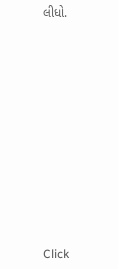લીધો.












Click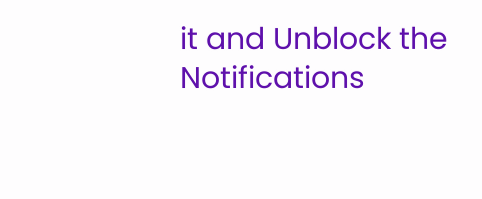it and Unblock the Notifications